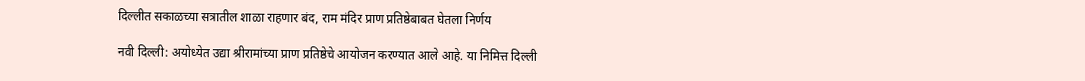दिल्लीत सकाळच्या सत्रातील शाळा राहणार बंद, राम मंदिर प्राण प्रतिष्ठेबाबत घेतला निर्णय

नवी दिल्ली: अयोध्येत उद्या श्रीरामांच्या प्राण प्रतिष्ठेचे आयोजन करण्यात आले आहे. या निमित्त दिल्ली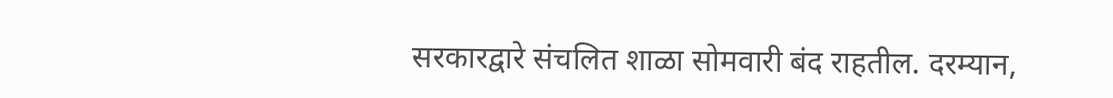सरकारद्वारे संचलित शाळा सोमवारी बंद राहतील. दरम्यान,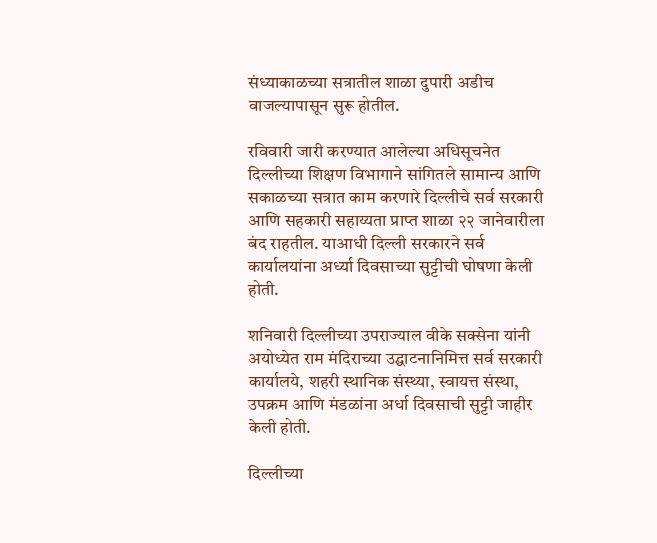संध्याकाळच्या सत्रातील शाळा दुपारी अडीच वाजल्यापासून सुरू होतील.

रविवारी जारी करण्यात आलेल्या अधिसूचनेत दिल्लीच्या शिक्षण विभागाने सांगितले सामान्य आणि सकाळच्या सत्रात काम करणारे दिल्लीचे सर्व सरकारी आणि सहकारी सहाय्यता प्राप्त शाळा २२ जानेवारीला बंद राहतील. याआधी दिल्ली सरकारने सर्व कार्यालयांना अर्ध्या दिवसाच्या सुट्टीची घोषणा केली होती.

शनिवारी दिल्लीच्या उपराज्याल वीके सक्सेना यांनी अयोध्येत राम मंदिराच्या उद्घाटनानिमित्त सर्व सरकारी कार्यालये, शहरी स्थानिक संस्थ्या, स्वायत्त संस्था, उपक्रम आणि मंडळांना अर्धा दिवसाची सुट्टी जाहीर केली होती.

दिल्लीच्या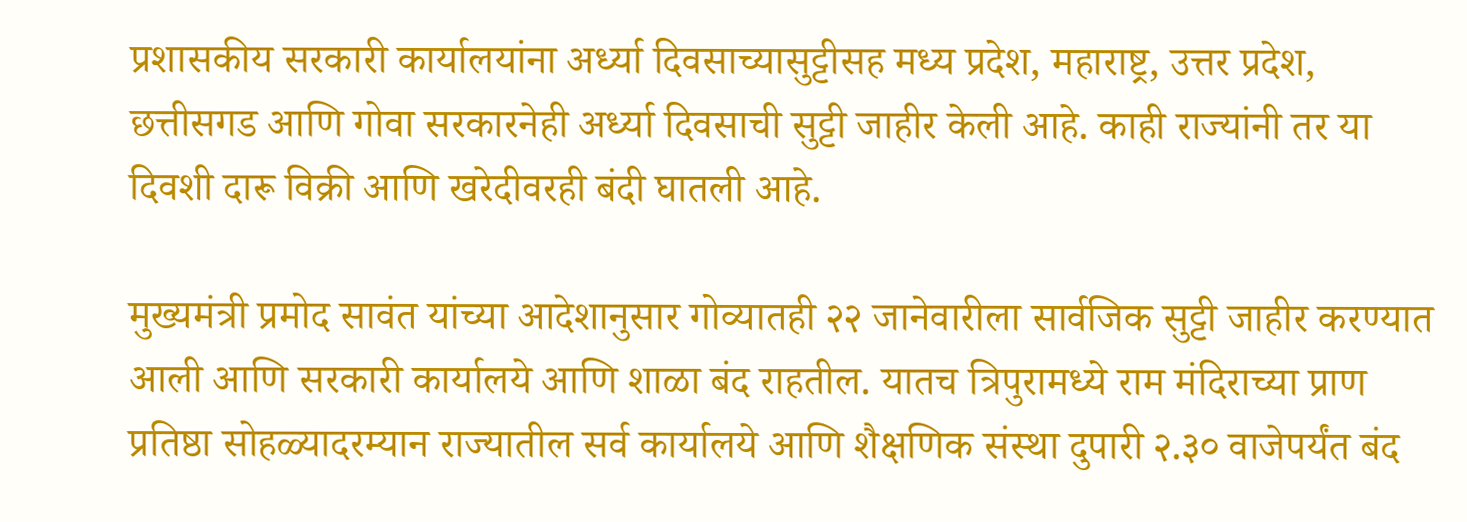प्रशासकीय सरकारी कार्यालयांना अर्ध्या दिवसाच्यासुट्टीसह मध्य प्रदेश, महाराष्ट्र, उत्तर प्रदेश, छत्तीसगड आणि गोवा सरकारनेही अर्ध्या दिवसाची सुट्टी जाहीर केली आहे. काही राज्यांनी तर या दिवशी दारू विक्री आणि खरेदीवरही बंदी घातली आहे.

मुख्यमंत्री प्रमोद सावंत यांच्या आदेशानुसार गोव्यातही २२ जानेवारीला सार्वजिक सुट्टी जाहीर करण्यात आली आणि सरकारी कार्यालये आणि शाळा बंद राहतील. यातच त्रिपुरामध्ये राम मंदिराच्या प्राण प्रतिष्ठा सोहळ्यादरम्यान राज्यातील सर्व कार्यालये आणि शैक्षणिक संस्था दुपारी २.३० वाजेपर्यंत बंद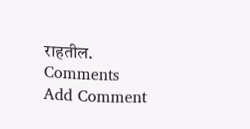राहतील.
Comments
Add Comment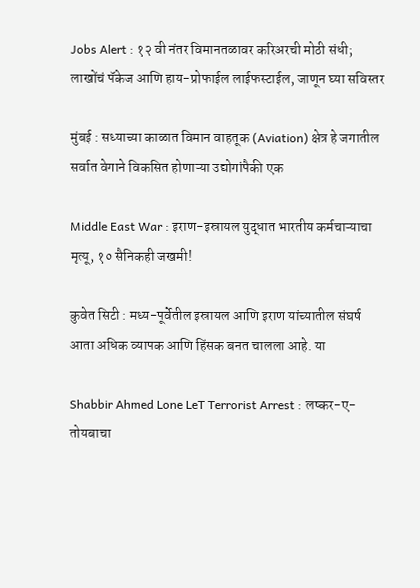Jobs Alert : १२ वी नंतर विमानतळावर करिअरची मोठी संधी; लाखोंचं पॅकेज आणि हाय-प्रोफाईल लाईफस्टाईल, जाणून घ्या सविस्तर

मुंबई : सध्याच्या काळात विमान वाहतूक (Aviation) क्षेत्र हे जगातील सर्वात वेगाने विकसित होणाऱ्या उद्योगांपैकी एक

Middle East War : इराण-इस्रायल युद्धात भारतीय कर्मचाऱ्याचा मृत्यू, १० सैनिकही जखमी!

कुवेत सिटी : मध्य-पूर्वेतील इस्रायल आणि इराण यांच्यातील संघर्ष आता अधिक व्यापक आणि हिंसक बनत चालला आहे. या

Shabbir Ahmed Lone LeT Terrorist Arrest : लष्कर-ए-तोयबाचा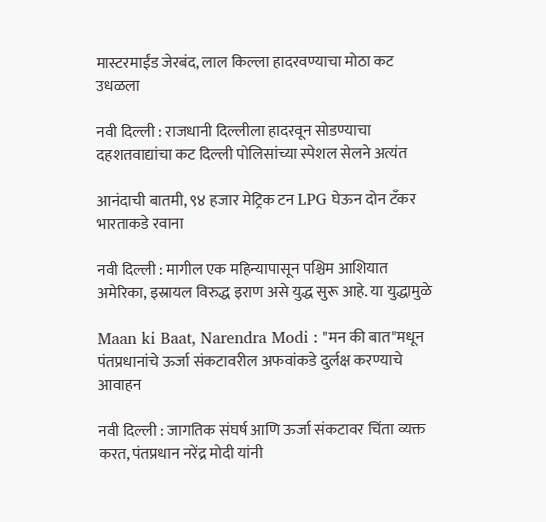मास्टरमाईंड जेरबंद, लाल किल्ला हादरवण्याचा मोठा कट उधळला

नवी दिल्ली : राजधानी दिल्लीला हादरवून सोडण्याचा दहशतवाद्यांचा कट दिल्ली पोलिसांच्या स्पेशल सेलने अत्यंत

आनंदाची बातमी, ९४ हजार मेट्रिक टन LPG घेऊन दोन टँकर भारताकडे रवाना

नवी दिल्ली : मागील एक महिन्यापासून पश्चिम आशियात अमेरिका, इस्रायल विरुद्ध इराण असे युद्ध सुरू आहे. या युद्धामुळे

Maan ki Baat, Narendra Modi : "मन की बात"मधून पंतप्रधानांचे ऊर्जा संकटावरील अफवांकडे दुर्लक्ष करण्याचे आवाहन

नवी दिल्ली : जागतिक संघर्ष आणि ऊर्जा संकटावर चिंता व्यक्त करत, पंतप्रधान नरेंद्र मोदी यांनी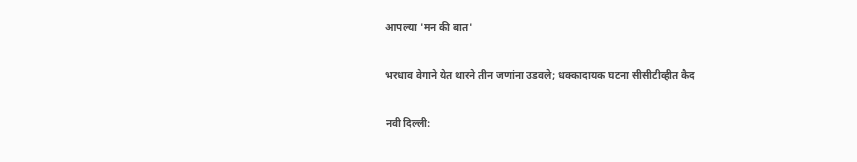आपल्या 'मन की बात'

भरधाव वेगाने येत थारने तीन जणांना उडवले; धक्कादायक घटना सीसीटीव्हीत कैद

नवी दिल्ली: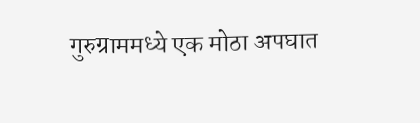गुरुग्राममध्ये एक मोठा अपघात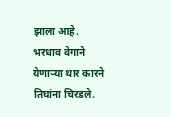झाला आहे. भरधाव वेगाने येणाऱ्या थार कारने तिघांना चिरडले.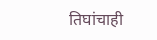तिघांचाही